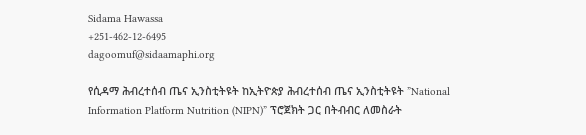Sidama Hawassa
+251-462-12-6495
dagoomuf@sidaamaphi.org

የሲዳማ ሕብረተሰብ ጤና ኢንስቲትዩት ከኢትዮጵያ ሕብረተሰብ ጤና ኢንስቲትዩት ”National Information Platform Nutrition (NIPN)” ፕሮጀክት ጋር በትብብር ለመስራት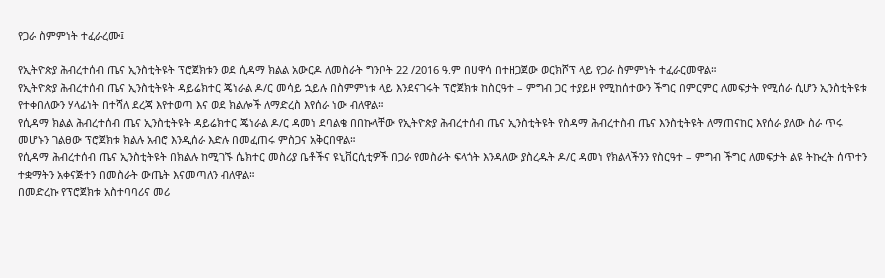የጋራ ስምምነት ተፈራረሙ፤

የኢትዮጵያ ሕብረተሰብ ጤና ኢንስቲትዩት ፕሮጀክቱን ወደ ሲዳማ ክልል አውርዶ ለመስራት ግንቦት 22 /2016 ዓ.ም በሀዋሳ በተዘጋጀው ወርክሾፕ ላይ የጋራ ስምምነት ተፈራርመዋል።
የኢትዮጵያ ሕብረተሰብ ጤና ኢንስቲትዩት ዳይሬክተር ጄነራል ዶ/ር መሳይ ኋይሉ በስምምነቱ ላይ እንደናገሩት ፕሮጀክቱ ከስርዓተ – ምግብ ጋር ተያይዞ የሚከሰተውን ችግር በምርምር ለመፍታት የሚሰራ ሲሆን ኢንስቲትዩቱ የተቀበለውን ሃላፊነት በተሻለ ደረጃ እየተወጣ እና ወደ ክልሎች ለማድረስ እየሰራ ነው ብለዋል።
የሲዳማ ክልል ሕብረተሰብ ጤና ኢንስቲትዩት ዳይሬክተር ጄነራል ዶ/ር ዳመነ ደባልቄ በበኩላቸው የኢትዮጵያ ሕብረተሰብ ጤና ኢንስቲትዩት የስዳማ ሕብረተስብ ጤና እንስቲትዩት ለማጠናከር እየሰራ ያለው ስራ ጥሩ መሆኑን ገልፀው ፕሮጀክቱ ክልሉ አብሮ እንዲሰራ እድሉ በመፈጠሩ ምስጋና አቅርበዋል።
የሲዳማ ሕብረተሰብ ጤና ኢንስቲትዩት በክልሉ ከሚገኙ ሴክተር መስሪያ ቤቶችና ዩኒቨርሲቲዎች በጋራ የመስራት ፍላጎት እንዳለው ያስረዱት ዶ/ር ዳመነ የክልላችንን የስርዓተ – ምግብ ችግር ለመፍታት ልዩ ትኩረት ሰጥተን ተቋማትን አቀናጅተን በመስራት ውጤት እናመጣለን ብለዋል።
በመድረኩ የፕሮጀክቱ አስተባባሪና መሪ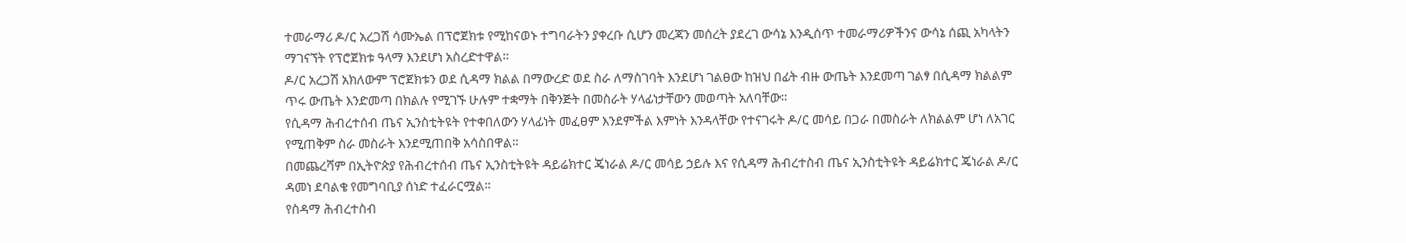ተመራማሪ ዶ/ር አረጋሽ ሳሙኤል በፕሮጀክቱ የሚከናወኑ ተግባራትን ያቀረቡ ሲሆን መረጃን መሰረት ያደረገ ውሳኔ እንዲሰጥ ተመራማሪዎችንና ውሳኔ ሰጪ አካላትን ማገናኘት የፕሮጀክቱ ዓላማ እንደሆነ አስረድተዋል።
ዶ/ር አረጋሽ አክለውም ፕሮጀክቱን ወደ ሲዳማ ክልል በማውረድ ወደ ስራ ለማስገባት እንደሆነ ገልፀው ከዝህ በፊት ብዙ ውጤት እንደመጣ ገልፃ በሲዳማ ክልልም ጥሩ ውጤት እንድመጣ በክልሉ የሚገኙ ሁሉም ተቋማት በቅንጅት በመስራት ሃላፊነታቸውን መወጣት አለባቸው።
የሲዳማ ሕብረተሰብ ጤና ኢንስቲትዩት የተቀበለውን ሃላፊነት መፈፀም እንደምችል እምነት እንዳላቸው የተናገሩት ዶ/ር መሳይ በጋራ በመስራት ለክልልም ሆነ ለአገር የሚጠቅም ስራ መስራት እንደሚጠበቅ አሳስበዋል።
በመጨረሻም በኢትዮጵያ የሕብረተሰብ ጤና ኢንስቲትዩት ዳይሬክተር ጄነራል ዶ/ር መሳይ ኃይሉ እና የሲዳማ ሕብረተስብ ጤና ኢንስቲትዩት ዳይሬክተር ጄነራል ዶ/ር ዳመነ ደባልቄ የመግባቢያ ሰነድ ተፈራርሟል፡፡
የስዳማ ሕብረተስብ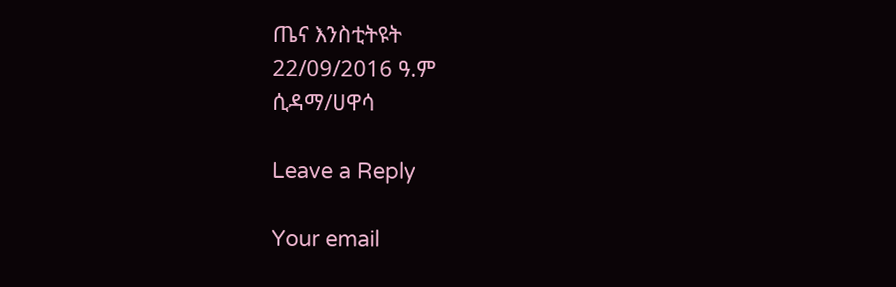ጤና እንስቲትዩት
22/09/2016 ዓ.ም
ሲዳማ/ሀዋሳ

Leave a Reply

Your email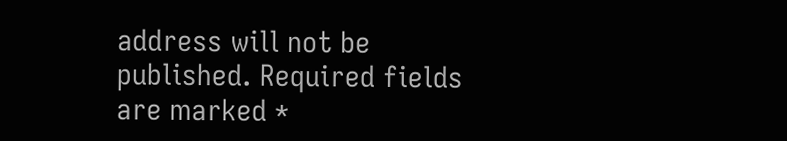address will not be published. Required fields are marked *